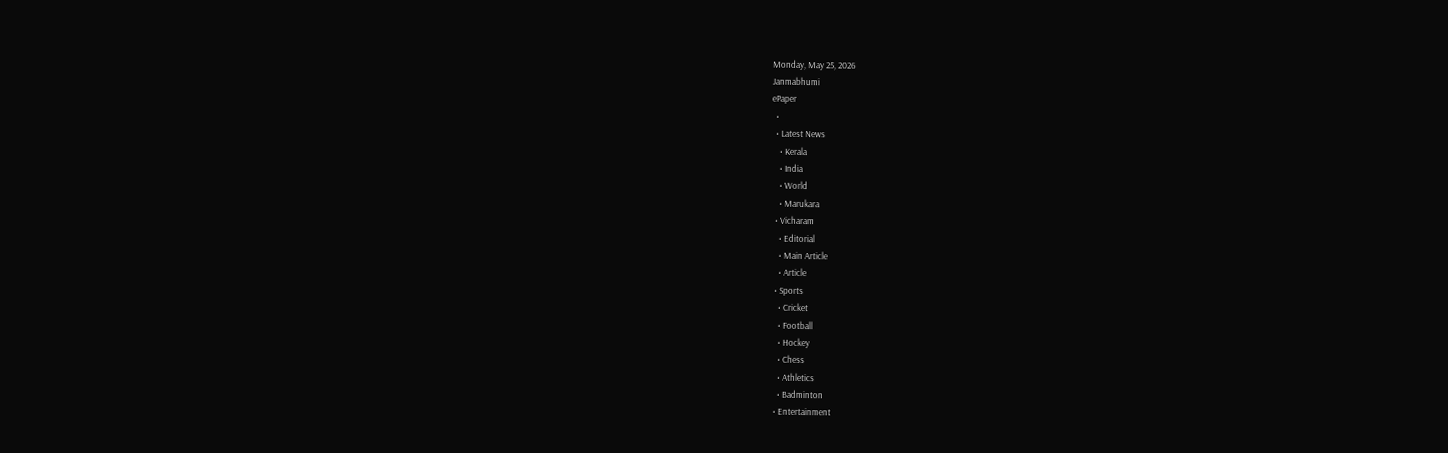Monday, May 25, 2026
Janmabhumi
ePaper
  •
  • Latest News
    • Kerala
    • India
    • World
    • Marukara
  • Vicharam
    • Editorial
    • Main Article
    • Article
  • Sports
    • Cricket
    • Football
    • Hockey
    • Chess
    • Athletics
    • Badminton
  • Entertainment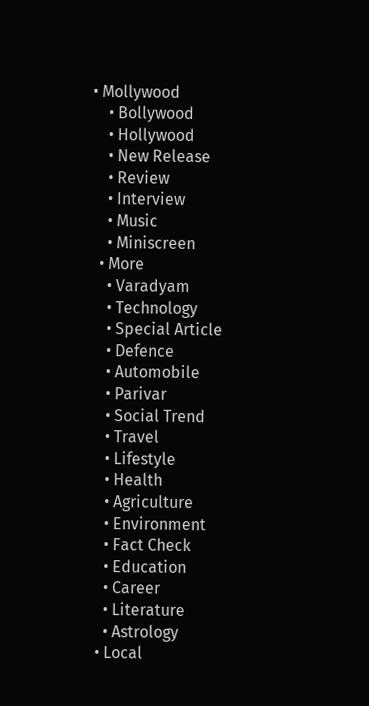• Mollywood
    • Bollywood
    • Hollywood
    • New Release
    • Review
    • Interview
    • Music
    • Miniscreen
  • More
    • Varadyam
    • Technology
    • Special Article
    • Defence
    • Automobile
    • Parivar
    • Social Trend
    • Travel
    • Lifestyle
    • Health
    • Agriculture
    • Environment
    • Fact Check
    • Education
    • Career
    • Literature
    • Astrology
  • Local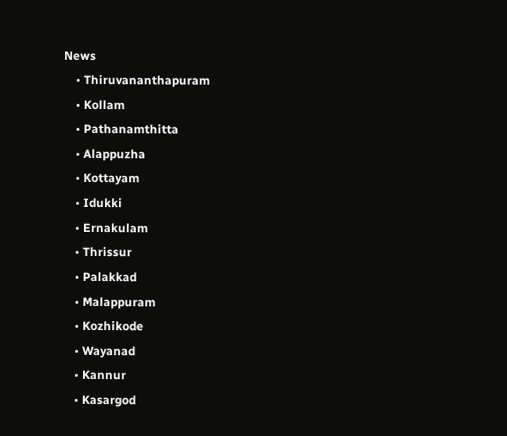News
    • Thiruvananthapuram
    • Kollam
    • Pathanamthitta
    • Alappuzha
    • Kottayam
    • Idukki
    • Ernakulam
    • Thrissur
    • Palakkad
    • Malappuram
    • Kozhikode
    • Wayanad
    • Kannur
    • Kasargod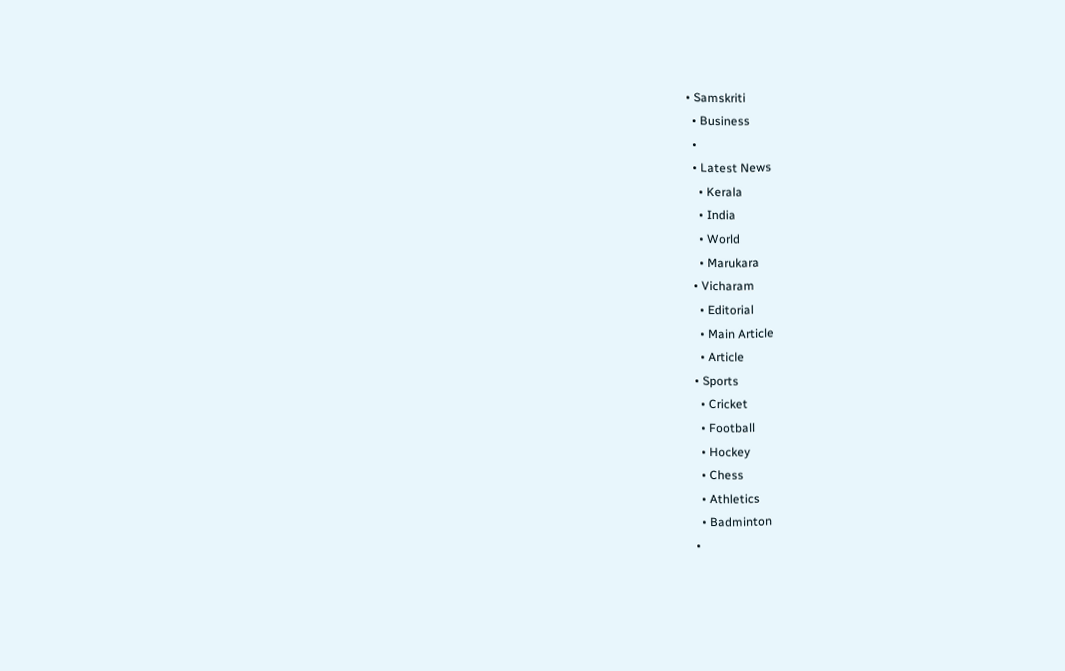• Samskriti
  • Business
  •
  • Latest News
    • Kerala
    • India
    • World
    • Marukara
  • Vicharam
    • Editorial
    • Main Article
    • Article
  • Sports
    • Cricket
    • Football
    • Hockey
    • Chess
    • Athletics
    • Badminton
  •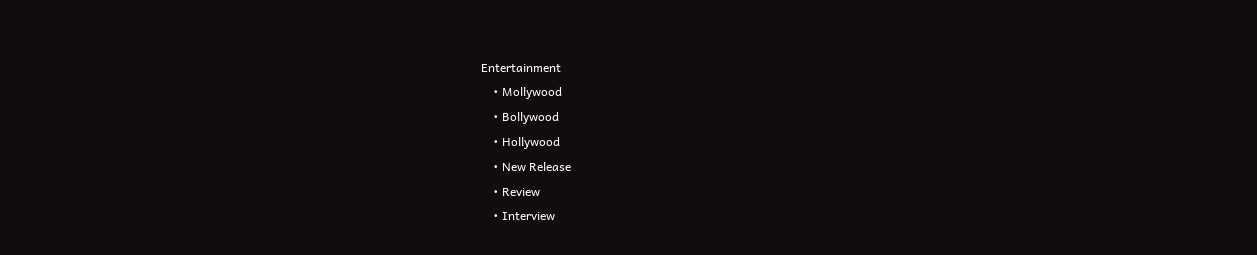Entertainment
    • Mollywood
    • Bollywood
    • Hollywood
    • New Release
    • Review
    • Interview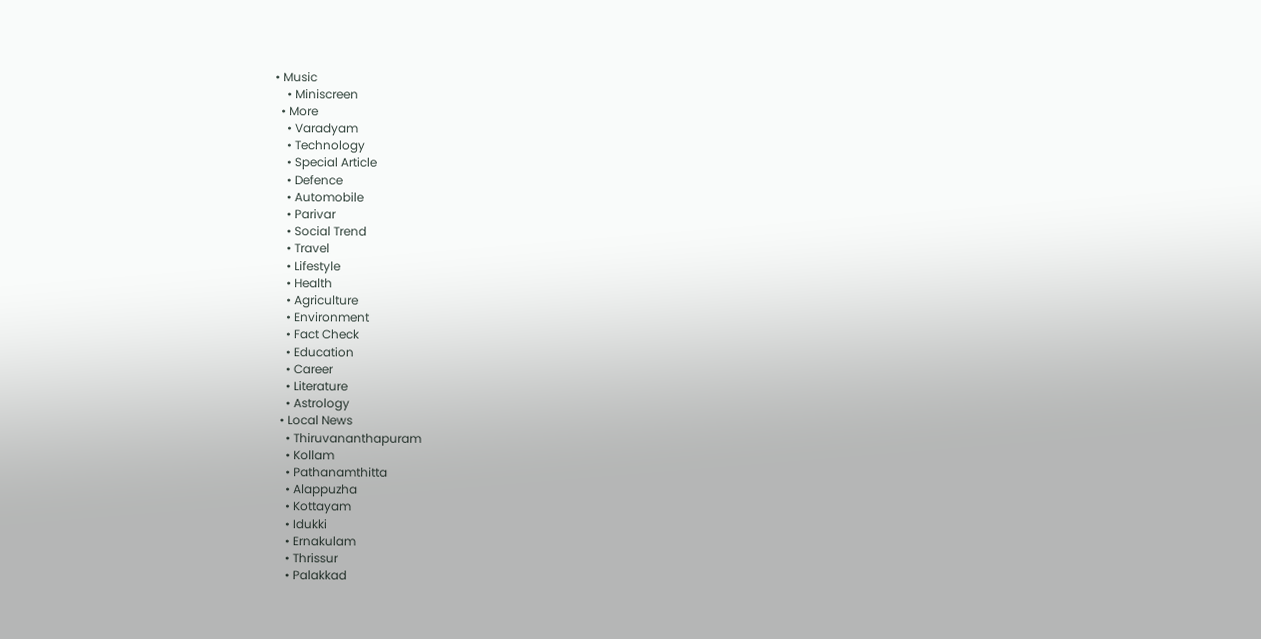• Music
    • Miniscreen
  • More
    • Varadyam
    • Technology
    • Special Article
    • Defence
    • Automobile
    • Parivar
    • Social Trend
    • Travel
    • Lifestyle
    • Health
    • Agriculture
    • Environment
    • Fact Check
    • Education
    • Career
    • Literature
    • Astrology
  • Local News
    • Thiruvananthapuram
    • Kollam
    • Pathanamthitta
    • Alappuzha
    • Kottayam
    • Idukki
    • Ernakulam
    • Thrissur
    • Palakkad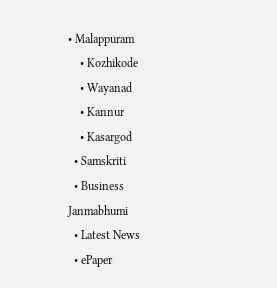• Malappuram
    • Kozhikode
    • Wayanad
    • Kannur
    • Kasargod
  • Samskriti
  • Business
Janmabhumi
  • Latest News
  • ePaper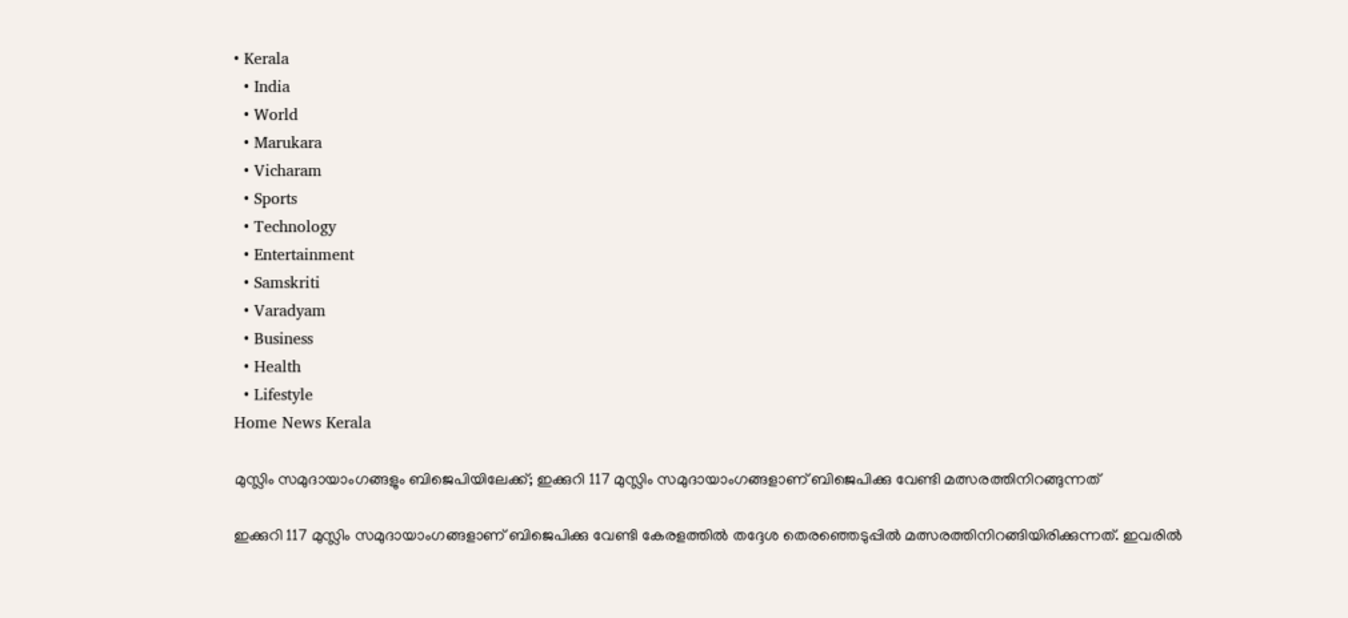• Kerala
  • India
  • World
  • Marukara
  • Vicharam
  • Sports
  • Technology
  • Entertainment
  • Samskriti
  • Varadyam
  • Business
  • Health
  • Lifestyle
Home News Kerala

മുസ്ലിം സമുദായാംഗങ്ങളും ബിജെപിയിലേക്ക്; ഇക്കുറി 117 മുസ്ലിം സമുദായാംഗങ്ങളാണ് ബിജെപിക്കു വേണ്ടി മത്സരത്തിനിറങ്ങുന്നത്

ഇക്കുറി 117 മുസ്ലിം സമുദായാംഗങ്ങളാണ് ബിജെപിക്കു വേണ്ടി കേരളത്തില്‍ തദ്ദേശ തെരഞ്ഞെടുപ്പില്‍ മത്സരത്തിനിറങ്ങിയിരിക്കുന്നത്. ഇവരില്‍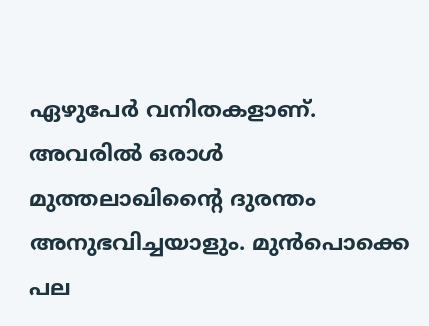ഏഴുപേര്‍ വനിതകളാണ്. അവരില്‍ ഒരാള്‍ മുത്തലാഖിന്റൈ ദുരന്തം അനുഭവിച്ചയാളും. മുന്‍പൊക്കെ പല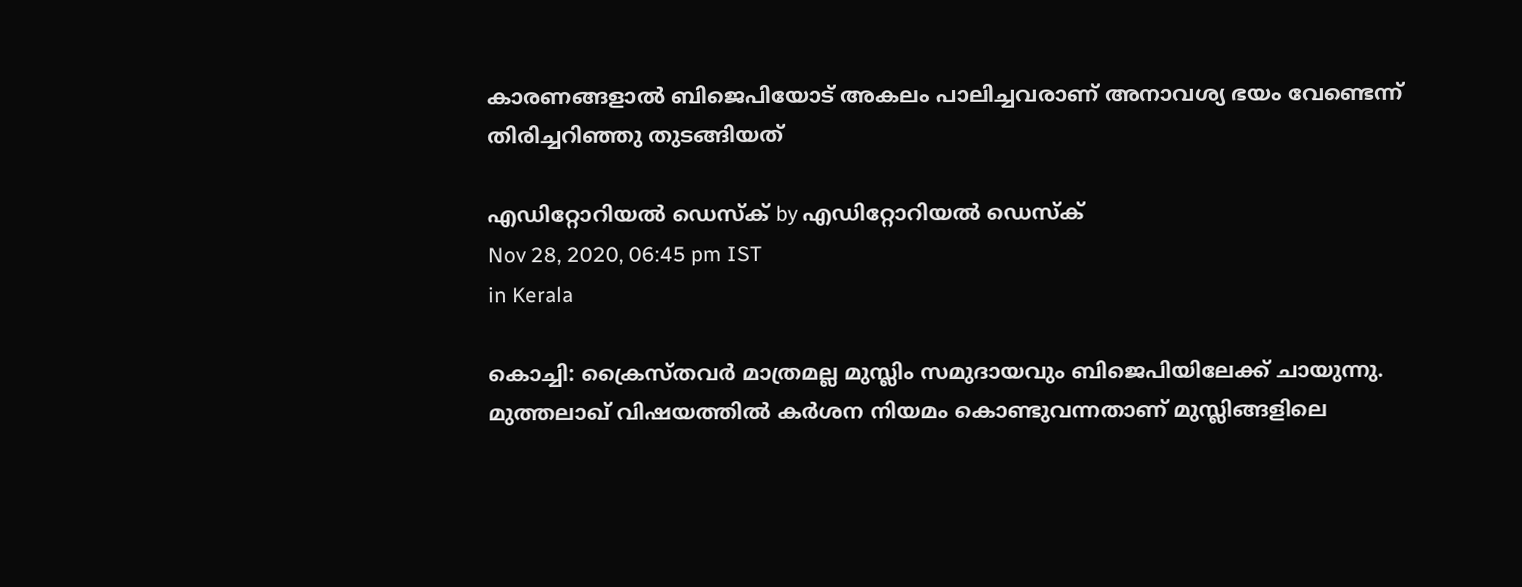കാരണങ്ങളാല്‍ ബിജെപിയോട് അകലം പാലിച്ചവരാണ് അനാവശ്യ ഭയം വേണ്ടെന്ന് തിരിച്ചറിഞ്ഞു തുടങ്ങിയത്

എഡിറ്റോറിയൽ ഡെസ്ക് by എഡിറ്റോറിയൽ ഡെസ്ക്
Nov 28, 2020, 06:45 pm IST
in Kerala

കൊച്ചി: ക്രൈസ്തവര്‍ മാത്രമല്ല മുസ്ലിം സമുദായവും ബിജെപിയിലേക്ക് ചായുന്നു. മുത്തലാഖ് വിഷയത്തില്‍ കര്‍ശന നിയമം കൊണ്ടുവന്നതാണ് മുസ്ലിങ്ങളിലെ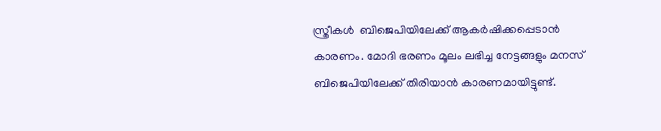സ്ത്രീകള്‍  ബിജെപിയിലേക്ക് ആകര്‍ഷിക്കപ്പെടാന്‍ കാരണം. മോദി ഭരണം മൂലം ലഭിച്ച നേട്ടങ്ങളും മനസ് ബിജെപിയിലേക്ക് തിരിയാന്‍ കാരണമായിട്ടുണ്ട്.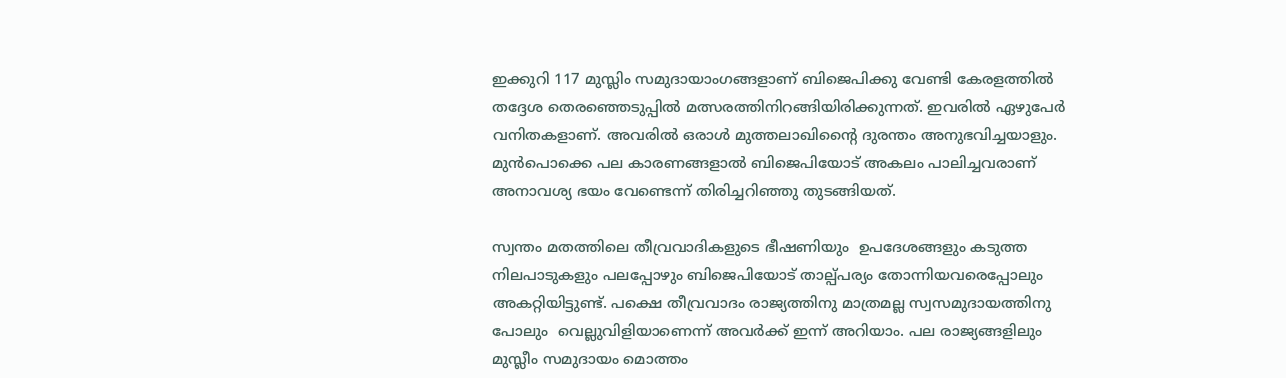ഇക്കുറി 117 മുസ്ലിം സമുദായാംഗങ്ങളാണ് ബിജെപിക്കു വേണ്ടി കേരളത്തില്‍ തദ്ദേശ തെരഞ്ഞെടുപ്പില്‍ മത്സരത്തിനിറങ്ങിയിരിക്കുന്നത്. ഇവരില്‍ ഏഴുപേര്‍ വനിതകളാണ്. അവരില്‍ ഒരാള്‍ മുത്തലാഖിന്റൈ ദുരന്തം അനുഭവിച്ചയാളും. മുന്‍പൊക്കെ പല കാരണങ്ങളാല്‍ ബിജെപിയോട് അകലം പാലിച്ചവരാണ് അനാവശ്യ ഭയം വേണ്ടെന്ന് തിരിച്ചറിഞ്ഞു തുടങ്ങിയത്.

സ്വന്തം മതത്തിലെ തീവ്രവാദികളുടെ ഭീഷണിയും  ഉപദേശങ്ങളും കടുത്ത നിലപാടുകളും പലപ്പോഴും ബിജെപിയോട് താല്പ്പര്യം തോന്നിയവരെപ്പോലും അകറ്റിയിട്ടുണ്ട്. പക്ഷെ തീവ്രവാദം രാജ്യത്തിനു മാത്രമല്ല സ്വസമുദായത്തിനു പോലും  വെല്ലുവിളിയാണെന്ന് അവര്‍ക്ക് ഇന്ന് അറിയാം. പല രാജ്യങ്ങളിലും മുസ്ലീം സമുദായം മൊത്തം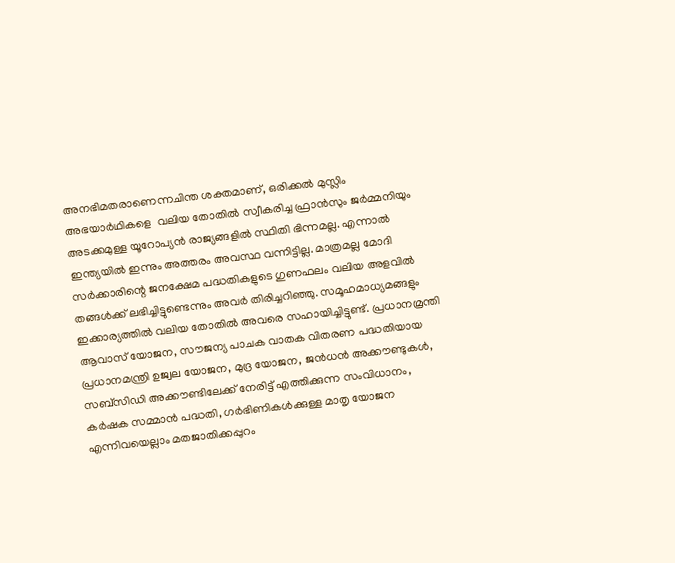അനഭിമതരാണെന്നചിന്ത ശക്തമാണ്, ഒരിക്കല്‍ മുസ്ലിം അഭയാര്‍ഥികളെ  വലിയ തോതില്‍ സ്വീകരിച്ച ഫ്രാന്‍സും ജര്‍മ്മനിയും അടക്കമുള്ള യൂറോപ്യന്‍ രാജ്യങ്ങളില്‍ സ്ഥിതി ഭിന്നമല്ല. എന്നാല്‍ ഇന്ത്യയില്‍ ഇന്നും അത്തരം അവസ്ഥ വന്നിട്ടില്ല. മാത്രമല്ല മോദി സര്‍ക്കാരിന്റെ ജനക്ഷേമ പദ്ധതികളുടെ ഗുണഫലം വലിയ അളവില്‍ തങ്ങള്‍ക്ക് ലഭിച്ചിട്ടുണ്ടെന്നും അവര്‍ തിരിച്ചറിഞ്ഞു. സമൂഹമാധ്യമങ്ങളും ഇക്കാര്യത്തില്‍ വലിയ തോതില്‍ അവരെ സഹായിച്ചിട്ടുണ്ട്. പ്രധാനമ്രന്തി ആവാസ് യോജന, സൗജന്യ പാചക വാതക വിതരണ പദ്ധതിയായ പ്രധാനമന്ത്രി ഉജ്വല യോജന, മുദ്ര യോജന, ജന്‍ധന്‍ അക്കൗണ്ടുകള്‍, സബ്‌സിഡി അക്കൗണ്ടിലേക്ക് നേരിട്ട് എത്തിക്കുന്ന സംവിധാനം, കര്‍ഷക സമ്മാന്‍ പദ്ധതി, ഗര്‍ഭിണികള്‍ക്കുള്ള മാതൃ യോജന എന്നിവയെല്ലാം മതജാതിക്കപ്പുറം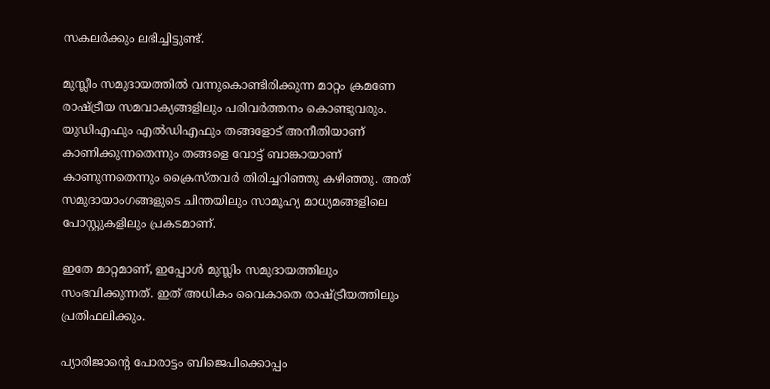സകലര്‍ക്കും ലഭിച്ചിട്ടുണ്ട്.

മുസ്ലീം സമുദായത്തില്‍ വന്നുകൊണ്ടിരിക്കുന്ന മാറ്റം ക്രമണേ രാഷ്‌ട്രീയ സമവാക്യങ്ങളിലും പരിവര്‍ത്തനം കൊണ്ടുവരും. യുഡിഎഫും എല്‍ഡിഎഫും തങ്ങളോട് അനീതിയാണ് കാണിക്കുന്നതെന്നും തങ്ങളെ വോട്ട് ബാങ്കായാണ് കാണുന്നതെന്നും ക്രൈസ്തവര്‍ തിരിച്ചറിഞ്ഞു കഴിഞ്ഞു. അത് സമുദായാംഗങ്ങളുടെ ചിന്തയിലും സാമൂഹ്യ മാധ്യമങ്ങളിലെ പോസ്റ്റുകളിലും പ്രകടമാണ്.

ഇതേ മാറ്റമാണ്, ഇപ്പോള്‍ മുസ്ലിം സമുദായത്തിലും സംഭവിക്കുന്നത്. ഇത് അധികം വൈകാതെ രാഷ്‌ട്രീയത്തിലും പ്രതിഫലിക്കും.

പ്യാരിജാന്റെ പോരാട്ടം ബിജെപിക്കൊപ്പം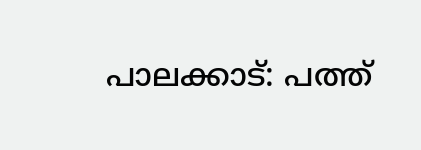പാലക്കാട്: പത്ത്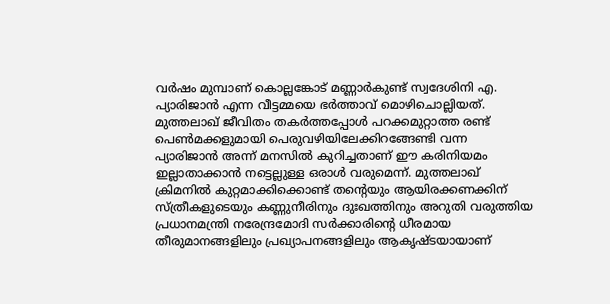വര്‍ഷം മുമ്പാണ് കൊല്ലങ്കോട് മണ്ണാര്‍കുണ്ട് സ്വദേശിനി എ. പ്യാരിജാന്‍ എന്ന വീട്ടമ്മയെ ഭര്‍ത്താവ് മൊഴിചൊല്ലിയത്. മുത്തലാഖ് ജീവിതം തകര്‍ത്തപ്പോള്‍ പറക്കമുറ്റാത്ത രണ്ട് പെണ്‍മക്കളുമായി പെരുവഴിയിലേക്കിറങ്ങേണ്ടി വന്ന പ്യാരിജാന്‍ അന്ന് മനസില്‍ കുറിച്ചതാണ് ഈ കരിനിയമം ഇല്ലാതാക്കാന്‍ നട്ടെല്ലുള്ള ഒരാള്‍ വരുമെന്ന്. മുത്തലാഖ് ക്രിമനില്‍ കുറ്റമാക്കിക്കൊണ്ട് തന്റെയും ആയിരക്കണക്കിന് സ്ത്രീകളുടെയും കണ്ണുനീരിനും ദുഃഖത്തിനും അറുതി വരുത്തിയ പ്രധാനമന്ത്രി നരേന്ദ്രമോദി സര്‍ക്കാരിന്റെ ധീരമായ തീരുമാനങ്ങളിലും പ്രഖ്യാപനങ്ങളിലും ആകൃഷ്ടയായാണ്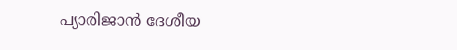പ്യാരിജാന്‍ ദേശീയ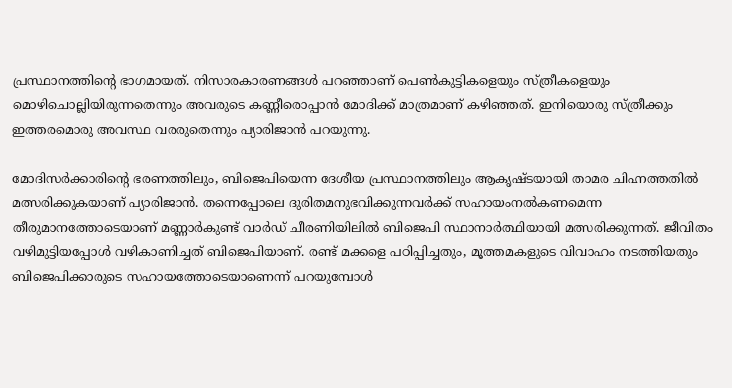പ്രസ്ഥാനത്തിന്റെ ഭാഗമായത്. നിസാരകാരണങ്ങള്‍ പറഞ്ഞാണ് പെണ്‍കുട്ടികളെയും സ്ത്രീകളെയും മൊഴിചൊല്ലിയിരുന്നതെന്നും അവരുടെ കണ്ണീരൊപ്പാന്‍ മോദിക്ക് മാത്രമാണ് കഴിഞ്ഞത്. ഇനിയൊരു സ്ത്രീക്കും ഇത്തരമൊരു അവസ്ഥ വരരുതെന്നും പ്യാരിജാന്‍ പറയുന്നു.

മോദിസര്‍ക്കാരിന്റെ ഭരണത്തിലും, ബിജെപിയെന്ന ദേശീയ പ്രസ്ഥാനത്തിലും ആകൃഷ്ടയായി താമര ചിഹ്നത്തതില്‍ മത്സരിക്കുകയാണ് പ്യാരിജാന്‍. തന്നെപ്പോലെ ദുരിതമനുഭവിക്കുന്നവര്‍ക്ക് സഹായംനല്‍കണമെന്ന തീരുമാനത്തോടെയാണ് മണ്ണാര്‍കുണ്ട് വാര്‍ഡ് ചീരണിയിലില്‍ ബിജെപി സ്ഥാനാര്‍ത്ഥിയായി മത്സരിക്കുന്നത്. ജീവിതം വഴിമുട്ടിയപ്പോള്‍ വഴികാണിച്ചത് ബിജെപിയാണ്. രണ്ട് മക്കളെ പഠിപ്പിച്ചതും, മൂത്തമകളുടെ വിവാഹം നടത്തിയതും ബിജെപിക്കാരുടെ സഹായത്തോടെയാണെന്ന് പറയുമ്പോള്‍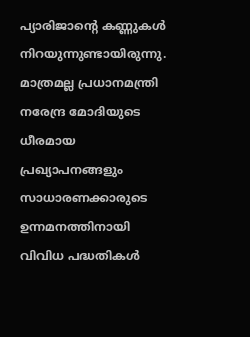പ്യാരിജാന്റെ കണ്ണുകള്‍ നിറയുന്നുണ്ടായിരുന്നു. മാത്രമല്ല പ്രധാനമന്ത്രി നരേന്ദ്ര മോദിയുടെ ധീരമായ പ്രഖ്യാപനങ്ങളും സാധാരണക്കാരുടെ ഉന്നമനത്തിനായി വിവിധ പദ്ധതികള്‍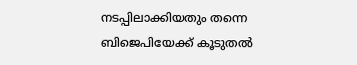നടപ്പിലാക്കിയതും തന്നെ ബിജെപിയേക്ക് കൂടുതല്‍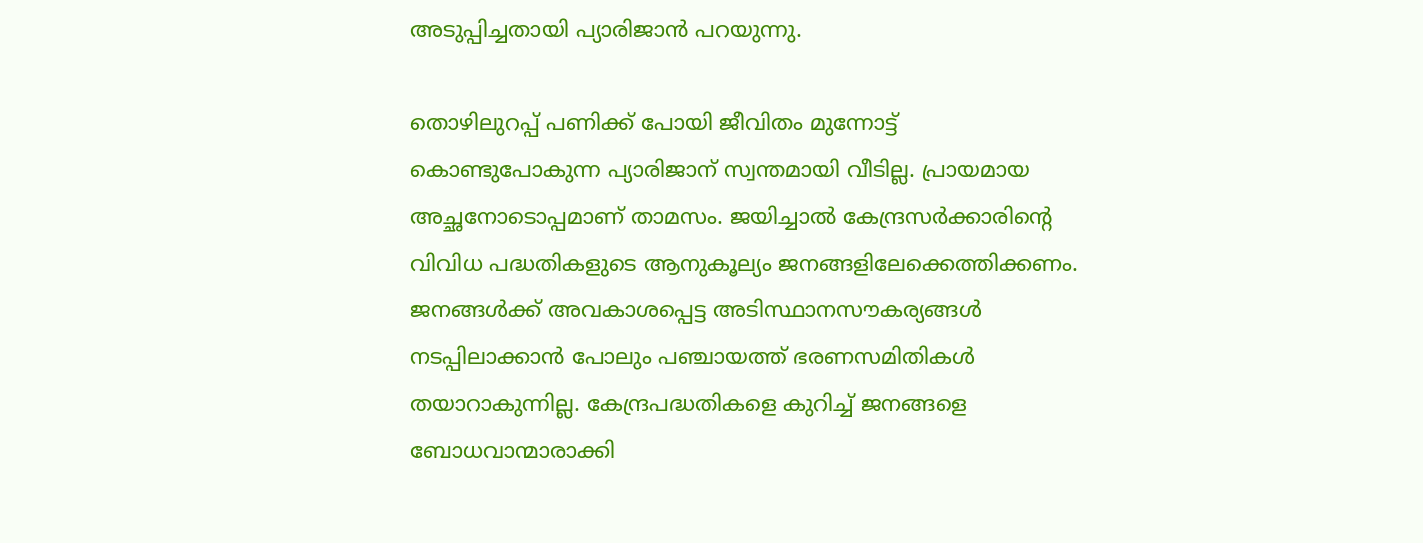അടുപ്പിച്ചതായി പ്യാരിജാന്‍ പറയുന്നു.

തൊഴിലുറപ്പ് പണിക്ക് പോയി ജീവിതം മുന്നോട്ട് കൊണ്ടുപോകുന്ന പ്യാരിജാന് സ്വന്തമായി വീടില്ല. പ്രായമായ അച്ഛനോടൊപ്പമാണ് താമസം. ജയിച്ചാല്‍ കേന്ദ്രസര്‍ക്കാരിന്റെ വിവിധ പദ്ധതികളുടെ ആനുകൂല്യം ജനങ്ങളിലേക്കെത്തിക്കണം. ജനങ്ങള്‍ക്ക് അവകാശപ്പെട്ട അടിസ്ഥാനസൗകര്യങ്ങള്‍ നടപ്പിലാക്കാന്‍ പോലും പഞ്ചായത്ത് ഭരണസമിതികള്‍ തയാറാകുന്നില്ല. കേന്ദ്രപദ്ധതികളെ കുറിച്ച് ജനങ്ങളെ ബോധവാന്മാരാക്കി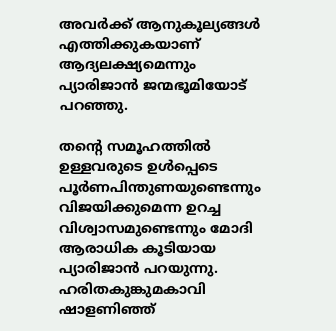അവര്‍ക്ക് ആനുകൂല്യങ്ങള്‍ എത്തിക്കുകയാണ് ആദ്യലക്ഷ്യമെന്നും പ്യാരിജാന്‍ ജന്മഭൂമിയോട് പറഞ്ഞു.

തന്റെ സമൂഹത്തില്‍ ഉള്ളവരുടെ ഉള്‍പ്പെടെ പൂര്‍ണപിന്തുണയുണ്ടെന്നും വിജയിക്കുമെന്ന ഉറച്ച വിശ്വാസമുണ്ടെന്നും മോദി ആരാധിക കൂടിയായ പ്യാരിജാന്‍ പറയുന്നു. ഹരിതകുങ്കുമകാവി ഷാളണിഞ്ഞ്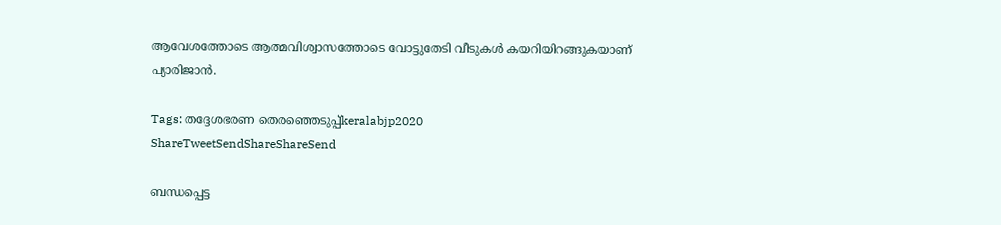ആവേശത്തോടെ ആത്മവിശ്വാസത്തോടെ വോട്ടുതേടി വീടുകള്‍ കയറിയിറങ്ങുകയാണ് പ്യാരിജാന്‍.

Tags: തദ്ദേശഭരണ തെരഞ്ഞെടുപ്പ്keralabjp2020
ShareTweetSendShareShareSend

ബന്ധപ്പെട്ട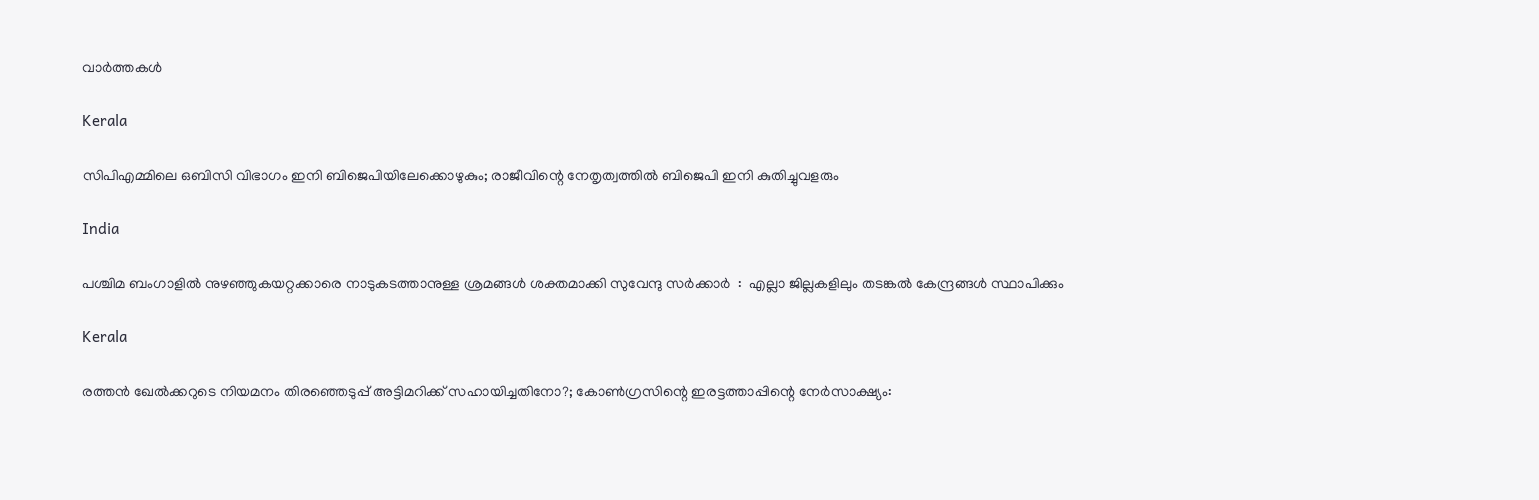വാര്‍ത്തകള്‍

Kerala

സിപിഎമ്മിലെ ഒബിസി വിഭാഗം ഇനി ബിജെപിയിലേക്കൊഴുകും; രാജീവിന്റെ നേതൃത്വത്തില്‍ ബിജെപി ഇനി കുതിച്ചുവളരും

India

പശ്ചിമ ബംഗാളിൽ നുഴഞ്ഞുകയറ്റക്കാരെ നാടുകടത്താനുള്ള ശ്രമങ്ങൾ ശക്തമാക്കി സുവേന്ദു സർക്കാർ  :  എല്ലാ ജില്ലകളിലും തടങ്കൽ കേന്ദ്രങ്ങൾ സ്ഥാപിക്കും

Kerala

രത്തന്‍ ഖേല്‍ക്കറുടെ നിയമനം തിരഞ്ഞെടുപ്പ് അട്ടിമറിക്ക് സഹായിച്ചതിനോ?; കോണ്‍ഗ്രസിന്റെ ഇരട്ടത്താപ്പിന്റെ നേര്‍സാക്ഷ്യം: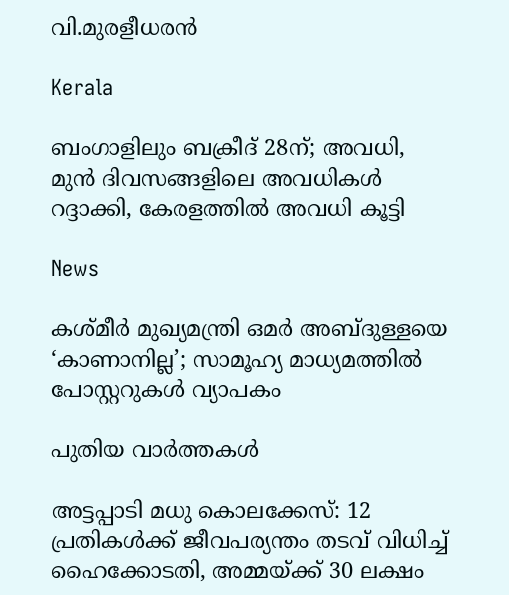വി.മുരളീധരന്‍

Kerala

ബംഗാളിലും ബക്രീദ് 28ന്; അവധി, മുൻ ദിവസങ്ങളിലെ അവധികൾ റദ്ദാക്കി, കേരളത്തിൽ അവധി കൂട്ടി

News

കശ്മീർ മുഖ്യമന്ത്രി ഒമർ അബ്ദുള്ളയെ ‘കാണാനില്ല’; സാമൂഹ്യ മാധ്യമത്തിൽ പോസ്റ്ററുകൾ വ്യാപകം

പുതിയ വാര്‍ത്തകള്‍

അട്ടപ്പാടി മധു കൊലക്കേസ്: 12 പ്രതികള്‍ക്ക് ജീവപര്യന്തം തടവ് വിധിച്ച് ഹൈക്കോടതി, അമ്മയ്‌ക്ക് 30 ലക്ഷം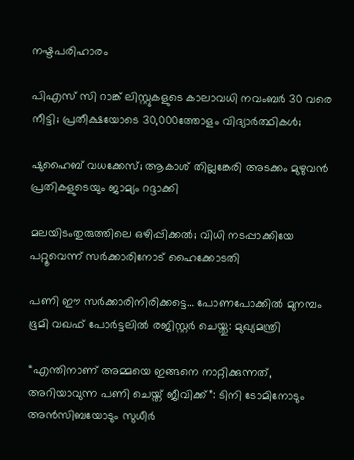നഷ്ടപരിഹാരം

പിഎസ് സി റാങ്ക് ലിസ്റ്റുകളുടെ കാലാവധി നവംബർ 30 വരെ നീട്ടി; പ്രതീക്ഷയോടെ 30,000ത്തോളം വിദ്യാര്‍ത്ഥികള്‍;

ഷുഹൈബ് വധക്കേസ്; ആകാശ് തില്ലങ്കേരി അടക്കം മുഴുവൻ പ്രതികളുടെയും ജാമ്യം റദ്ദാക്കി

മലയിടംതുരുത്തിലെ ഒഴിപ്പിക്കൽ; വിധി നടപ്പാക്കിയേ പറ്റൂവെന്ന് സർക്കാരിനോട് ഹൈക്കോടതി

പണി ഈ സര്‍ക്കാരിനിരിക്കട്ടെ… പോണപോക്കില്‍ മുനമ്പം ഭൂമി വഖഫ് പോര്‍ട്ടലില്‍ രജിസ്റ്റര്‍ ചെയ്തു: മുഖ്യമന്ത്രി

“എന്തിനാണ് അമ്മയെ ഇങ്ങനെ നാറ്റിക്കുന്നത്, അറിയാവുന്ന പണി ചെയ്ത് ജീവിക്ക്”: ടിനി ടോമിനോടും അൻസിബയോടും സുധീർ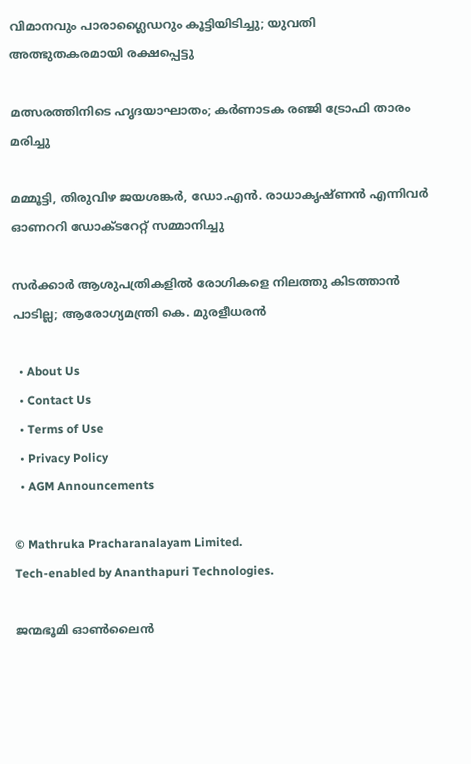വിമാനവും പാരാഗ്ലൈഡറും കൂട്ടിയിടിച്ചു; യുവതി അത്ഭുതകരമായി രക്ഷപ്പെട്ടു

മത്സരത്തിനിടെ ഹൃദയാഘാതം; കർണാടക രഞ്ജി ട്രോഫി താരം മരിച്ചു

മമ്മൂട്ടി, തിരുവിഴ ജയശങ്കര്‍, ഡോ.എന്‍. രാധാകൃഷ്ണന്‍ എന്നിവര്‍ ഓണററി ഡോക്ടറേറ്റ് സമ്മാനിച്ചു

സർക്കാർ ആശുപത്രികളിൽ രോഗികളെ നിലത്തു കിടത്താൻ പാടില്ല; ആരോഗ്യമന്ത്രി കെ. മുരളീധരൻ

  • About Us
  • Contact Us
  • Terms of Use
  • Privacy Policy
  • AGM Announcements

© Mathruka Pracharanalayam Limited.
Tech-enabled by Ananthapuri Technologies.

ജന്മഭൂമി ഓണ്‍ലൈന്‍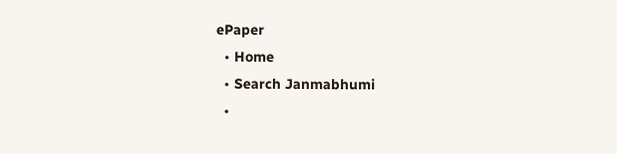ePaper
  • Home
  • Search Janmabhumi
  •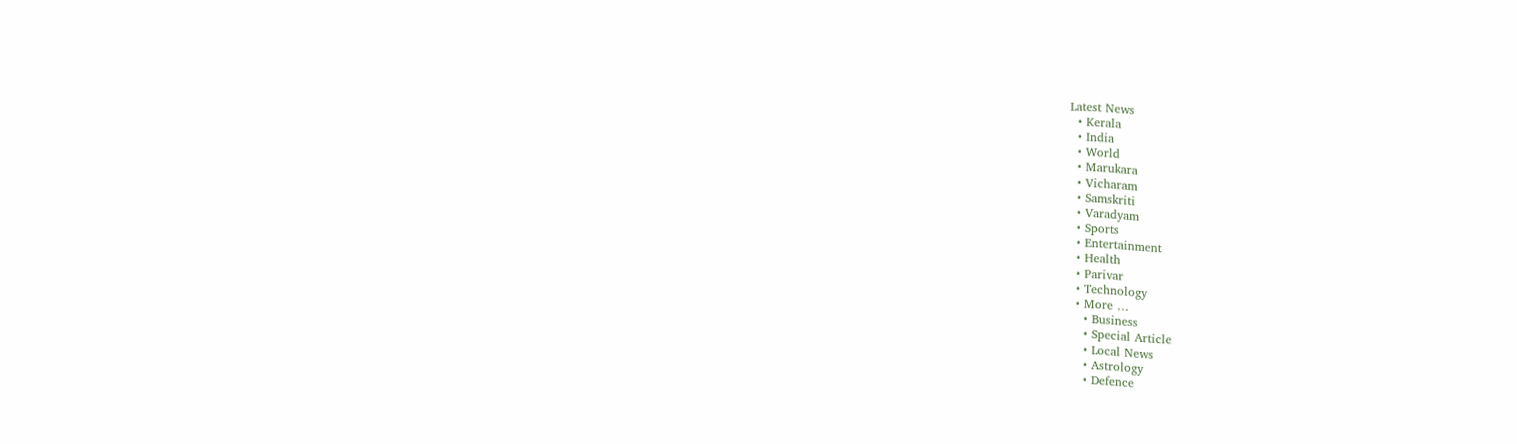Latest News
  • Kerala
  • India
  • World
  • Marukara
  • Vicharam
  • Samskriti
  • Varadyam
  • Sports
  • Entertainment
  • Health
  • Parivar
  • Technology
  • More …
    • Business
    • Special Article
    • Local News
    • Astrology
    • Defence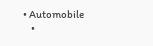• Automobile
    •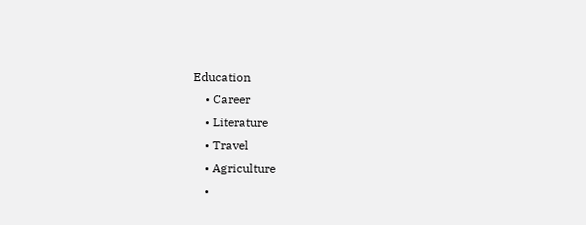Education
    • Career
    • Literature
    • Travel
    • Agriculture
    •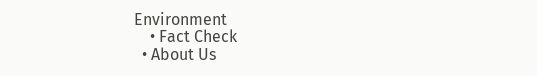Environment
    • Fact Check
  • About Us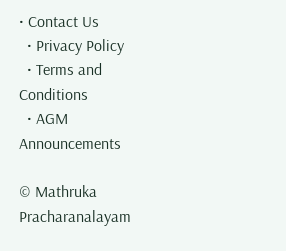• Contact Us
  • Privacy Policy
  • Terms and Conditions
  • AGM Announcements

© Mathruka Pracharanalayam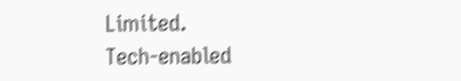Limited.
Tech-enabled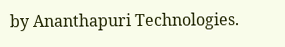by Ananthapuri Technologies.